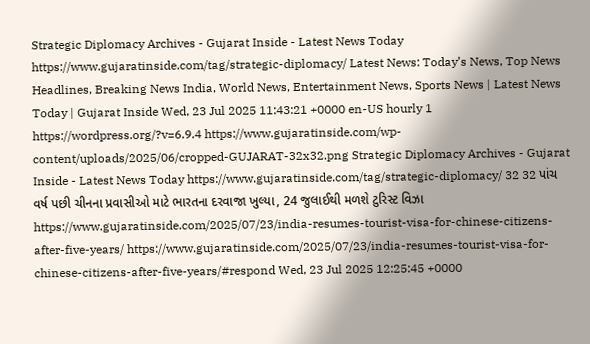Strategic Diplomacy Archives - Gujarat Inside - Latest News Today https://www.gujaratinside.com/tag/strategic-diplomacy/ Latest News: Today’s News, Top News Headlines, Breaking News India, World News, Entertainment News, Sports News | Latest News Today | Gujarat Inside Wed, 23 Jul 2025 11:43:21 +0000 en-US hourly 1 https://wordpress.org/?v=6.9.4 https://www.gujaratinside.com/wp-content/uploads/2025/06/cropped-GUJARAT-32x32.png Strategic Diplomacy Archives - Gujarat Inside - Latest News Today https://www.gujaratinside.com/tag/strategic-diplomacy/ 32 32 પાંચ વર્ષ પછી ચીનના પ્રવાસીઓ માટે ભારતના દરવાજા ખુલ્યા, 24 જુલાઈથી મળશે ટુરિસ્ટ વિઝા https://www.gujaratinside.com/2025/07/23/india-resumes-tourist-visa-for-chinese-citizens-after-five-years/ https://www.gujaratinside.com/2025/07/23/india-resumes-tourist-visa-for-chinese-citizens-after-five-years/#respond Wed, 23 Jul 2025 12:25:45 +0000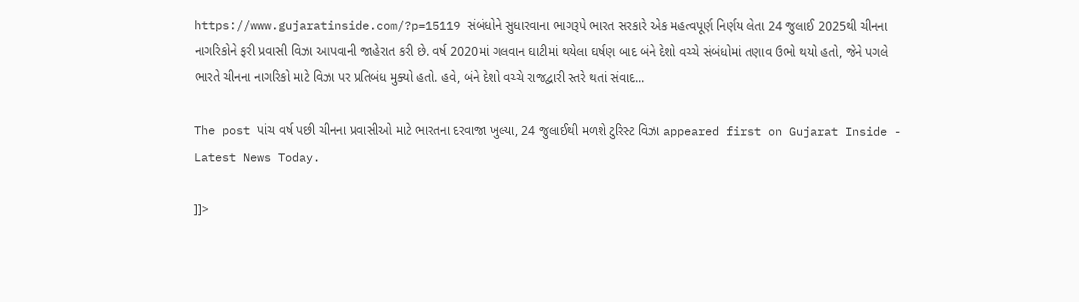https://www.gujaratinside.com/?p=15119 સંબંધોને સુધારવાના ભાગરૂપે ભારત સરકારે એક મહત્વપૂર્ણ નિર્ણય લેતા 24 જુલાઈ 2025થી ચીનના નાગરિકોને ફરી પ્રવાસી વિઝા આપવાની જાહેરાત કરી છે. વર્ષ 2020માં ગલવાન ઘાટીમાં થયેલા ઘર્ષણ બાદ બંને દેશો વચ્ચે સંબંધોમાં તણાવ ઉભો થયો હતો, જેને પગલે ભારતે ચીનના નાગરિકો માટે વિઝા પર પ્રતિબંધ મુક્યો હતો. હવે, બંને દેશો વચ્ચે રાજદ્વારી સ્તરે થતાં સંવાદ...

The post પાંચ વર્ષ પછી ચીનના પ્રવાસીઓ માટે ભારતના દરવાજા ખુલ્યા, 24 જુલાઈથી મળશે ટુરિસ્ટ વિઝા appeared first on Gujarat Inside - Latest News Today.

]]>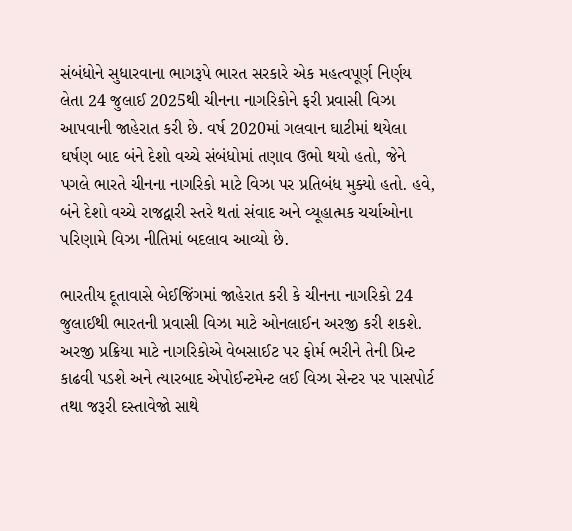સંબંધોને સુધારવાના ભાગરૂપે ભારત સરકારે એક મહત્વપૂર્ણ નિર્ણય લેતા 24 જુલાઈ 2025થી ચીનના નાગરિકોને ફરી પ્રવાસી વિઝા આપવાની જાહેરાત કરી છે. વર્ષ 2020માં ગલવાન ઘાટીમાં થયેલા ઘર્ષણ બાદ બંને દેશો વચ્ચે સંબંધોમાં તણાવ ઉભો થયો હતો, જેને પગલે ભારતે ચીનના નાગરિકો માટે વિઝા પર પ્રતિબંધ મુક્યો હતો. હવે, બંને દેશો વચ્ચે રાજદ્વારી સ્તરે થતાં સંવાદ અને વ્યૂહાત્મક ચર્ચાઓના પરિણામે વિઝા નીતિમાં બદલાવ આવ્યો છે.

ભારતીય દૂતાવાસે બેઈજિંગમાં જાહેરાત કરી કે ચીનના નાગરિકો 24 જુલાઈથી ભારતની પ્રવાસી વિઝા માટે ઓનલાઈન અરજી કરી શકશે. અરજી પ્રક્રિયા માટે નાગરિકોએ વેબસાઈટ પર ફોર્મ ભરીને તેની પ્રિન્ટ કાઢવી પડશે અને ત્યારબાદ એપોઈન્ટમેન્ટ લઈ વિઝા સેન્ટર પર પાસપોર્ટ તથા જરૂરી દસ્તાવેજો સાથે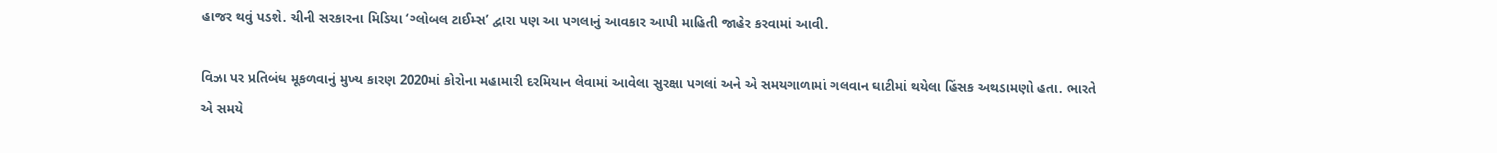હાજર થવું પડશે. ચીની સરકારના મિડિયા ‘ગ્લોબલ ટાઈમ્સ’ દ્વારા પણ આ પગલાનું આવકાર આપી માહિતી જાહેર કરવામાં આવી.

વિઝા પર પ્રતિબંધ મૂકળવાનું મુખ્ય કારણ 2020માં કોરોના મહામારી દરમિયાન લેવામાં આવેલા સુરક્ષા પગલાં અને એ સમયગાળામાં ગલવાન ઘાટીમાં થયેલા હિંસક અથડામણો હતા. ભારતે એ સમયે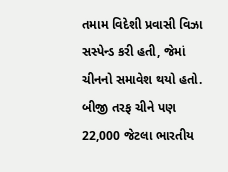તમામ વિદેશી પ્રવાસી વિઝા સસ્પેન્ડ કરી હતી, જેમાં ચીનનો સમાવેશ થયો હતો. બીજી તરફ ચીને પણ 22,000 જેટલા ભારતીય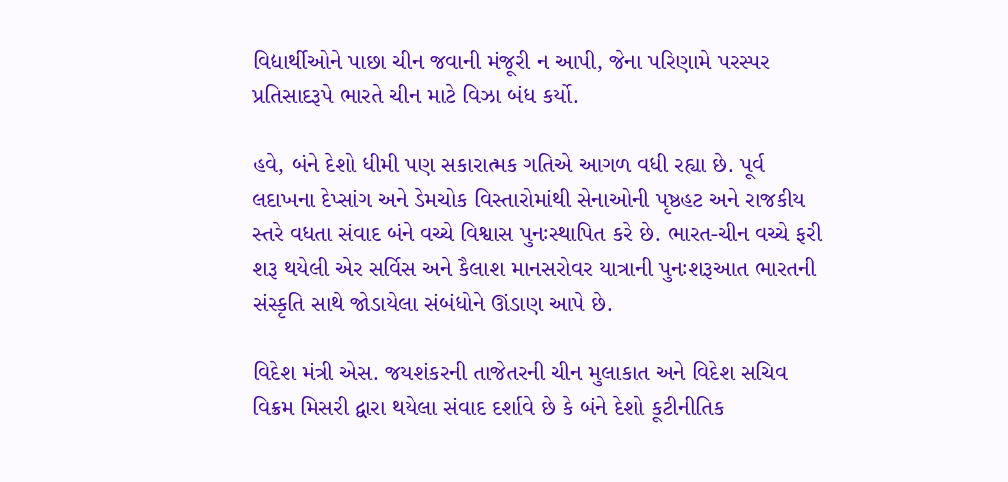વિદ્યાર્થીઓને પાછા ચીન જવાની મંજૂરી ન આપી, જેના પરિણામે પરસ્પર પ્રતિસાદરૂપે ભારતે ચીન માટે વિઝા બંધ કર્યો.

હવે, બંને દેશો ધીમી પણ સકારાત્મક ગતિએ આગળ વધી રહ્યા છે. પૂર્વ લદાખના દેપ્સાંગ અને ડેમચોક વિસ્તારોમાંથી સેનાઓની પૃષ્ઠહટ અને રાજકીય સ્તરે વધતા સંવાદ બંને વચ્ચે વિશ્વાસ પુનઃસ્થાપિત કરે છે. ભારત-ચીન વચ્ચે ફરી શરૂ થયેલી એર સર્વિસ અને કૈલાશ માનસરોવર યાત્રાની પુનઃશરૂઆત ભારતની સંસ્કૃતિ સાથે જોડાયેલા સંબંધોને ઊંડાણ આપે છે.

વિદેશ મંત્રી એસ. જયશંકરની તાજેતરની ચીન મુલાકાત અને વિદેશ સચિવ વિક્રમ મિસરી દ્વારા થયેલા સંવાદ દર્શાવે છે કે બંને દેશો કૂટીનીતિક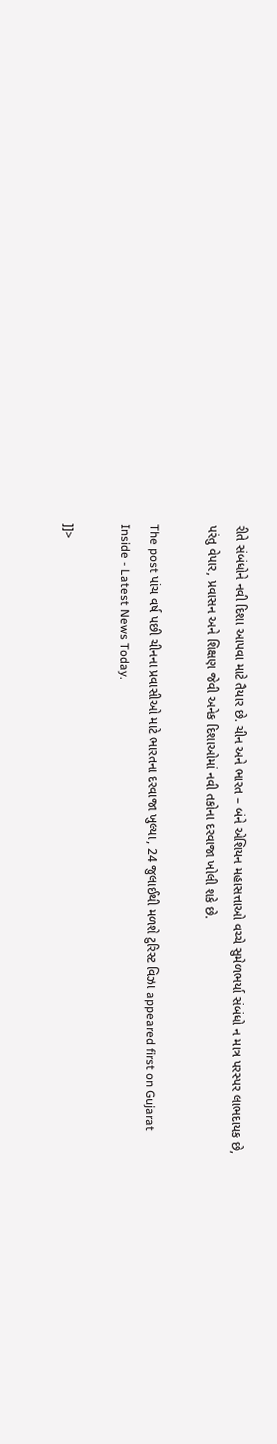રીતે સંબંધોને નવી દિશા આપવા માટે તૈયાર છે. ચીન અને ભારત – બંને એશિયન મહાસત્તાઓ વચ્ચે સુમેળભર્યા સંબંધો ન માત્ર પરસ્પર લાભદાયક છે, પરંતુ વેપાર, પ્રવાસન અને શિક્ષણ જેવી અનેક દિશાઓમાં નવી તકોના દરવાજા ખોલી શકે છે.

The post પાંચ વર્ષ પછી ચીનના પ્રવાસીઓ માટે ભારતના દરવાજા ખુલ્યા, 24 જુલાઈથી મળશે ટુરિસ્ટ વિઝા appeared first on Gujarat Inside - Latest News Today.

]]>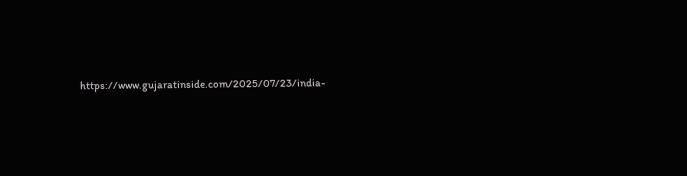https://www.gujaratinside.com/2025/07/23/india-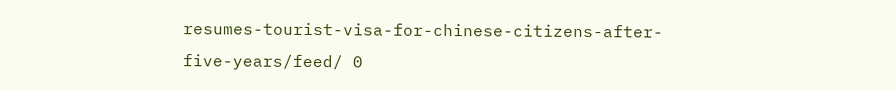resumes-tourist-visa-for-chinese-citizens-after-five-years/feed/ 0